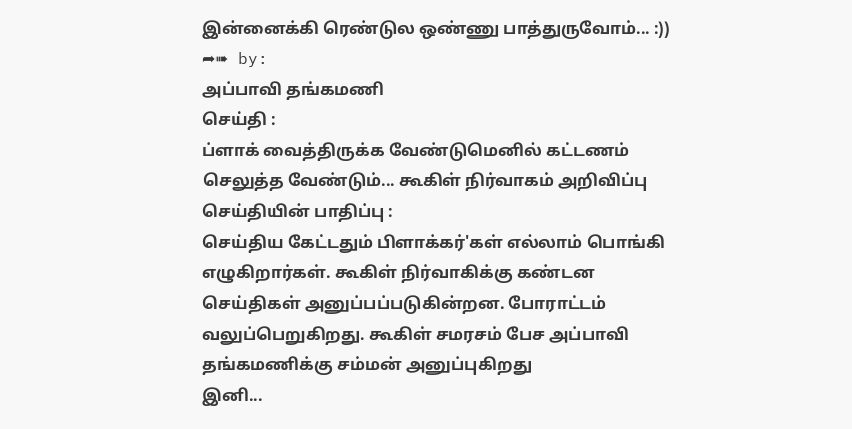இன்னைக்கி ரெண்டுல ஒண்ணு பாத்துருவோம்... :))
➦➠ by:
அப்பாவி தங்கமணி
செய்தி :
ப்ளாக் வைத்திருக்க வேண்டுமெனில் கட்டணம் செலுத்த வேண்டும்... கூகிள் நிர்வாகம் அறிவிப்பு
செய்தியின் பாதிப்பு :
செய்திய கேட்டதும் பிளாக்கர்'கள் எல்லாம் பொங்கி எழுகிறார்கள். கூகிள் நிர்வாகிக்கு கண்டன செய்திகள் அனுப்பப்படுகின்றன. போராட்டம் வலுப்பெறுகிறது. கூகிள் சமரசம் பேச அப்பாவி தங்கமணிக்கு சம்மன் அனுப்புகிறது
இனி...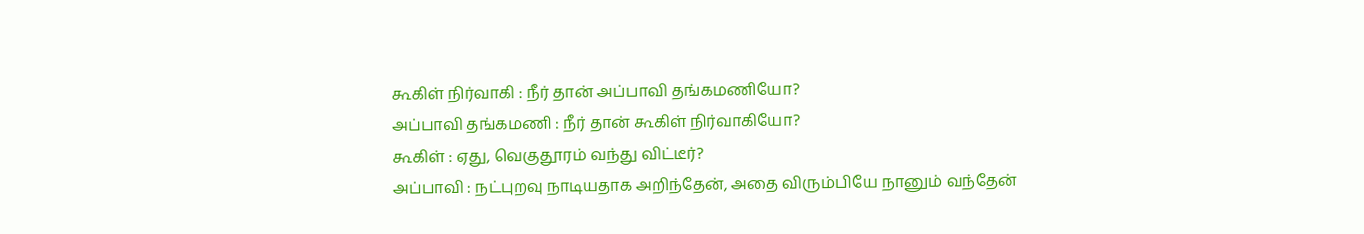கூகிள் நிர்வாகி : நீர் தான் அப்பாவி தங்கமணியோ?
அப்பாவி தங்கமணி : நீர் தான் கூகிள் நிர்வாகியோ?
கூகிள் : ஏது, வெகுதூரம் வந்து விட்டீர்?
அப்பாவி : நட்புறவு நாடியதாக அறிந்தேன், அதை விரும்பியே நானும் வந்தேன்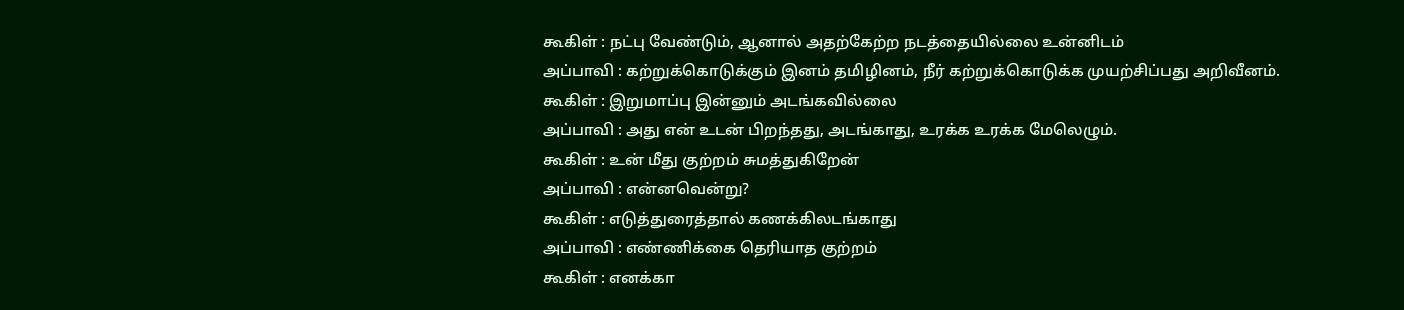கூகிள் : நட்பு வேண்டும், ஆனால் அதற்கேற்ற நடத்தையில்லை உன்னிடம்
அப்பாவி : கற்றுக்கொடுக்கும் இனம் தமிழினம், நீர் கற்றுக்கொடுக்க முயற்சிப்பது அறிவீனம்.
கூகிள் : இறுமாப்பு இன்னும் அடங்கவில்லை
அப்பாவி : அது என் உடன் பிறந்தது, அடங்காது, உரக்க உரக்க மேலெழும்.
கூகிள் : உன் மீது குற்றம் சுமத்துகிறேன்
அப்பாவி : என்னவென்று?
கூகிள் : எடுத்துரைத்தால் கணக்கிலடங்காது
அப்பாவி : எண்ணிக்கை தெரியாத குற்றம்
கூகிள் : எனக்கா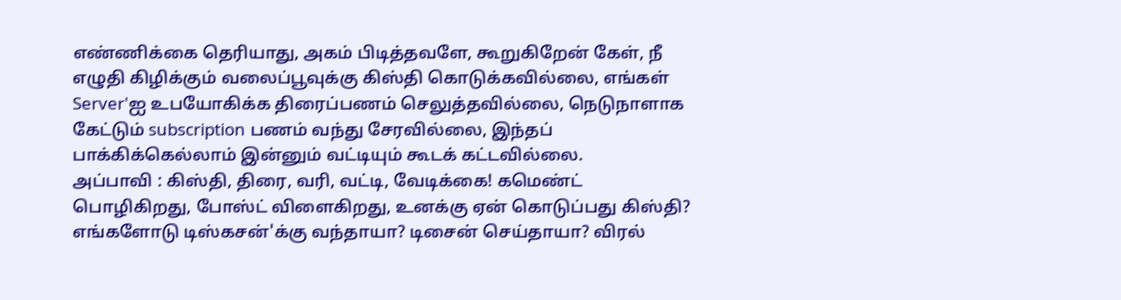எண்ணிக்கை தெரியாது, அகம் பிடித்தவளே, கூறுகிறேன் கேள், நீ எழுதி கிழிக்கும் வலைப்பூவுக்கு கிஸ்தி கொடுக்கவில்லை, எங்கள் Server'ஐ உபயோகிக்க திரைப்பணம் செலுத்தவில்லை, நெடுநாளாக கேட்டும் subscription பணம் வந்து சேரவில்லை, இந்தப் பாக்கிக்கெல்லாம் இன்னும் வட்டியும் கூடக் கட்டவில்லை.
அப்பாவி : கிஸ்தி, திரை, வரி, வட்டி, வேடிக்கை! கமெண்ட் பொழிகிறது, போஸ்ட் விளைகிறது, உனக்கு ஏன் கொடுப்பது கிஸ்தி? எங்களோடு டிஸ்கசன்'க்கு வந்தாயா? டிசைன் செய்தாயா? விரல்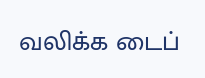வலிக்க டைப்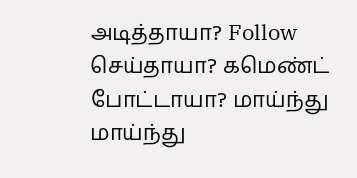அடித்தாயா? Follow செய்தாயா? கமெண்ட் போட்டாயா? மாய்ந்து மாய்ந்து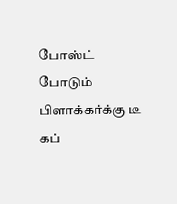போஸ்ட் போடும் பிளாக்கர்க்கு டீ கப்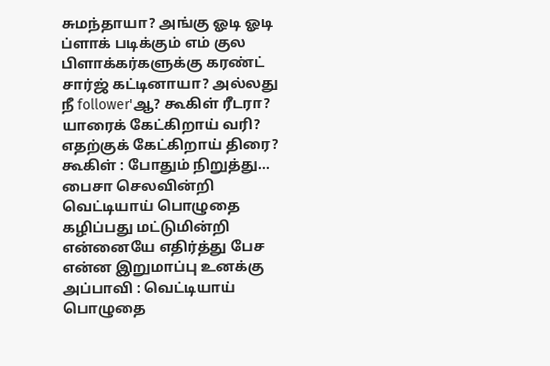சுமந்தாயா? அங்கு ஓடி ஓடி ப்ளாக் படிக்கும் எம் குல பிளாக்கர்களுக்கு கரண்ட் சார்ஜ் கட்டினாயா? அல்லது நீ follower'ஆ? கூகிள் ரீடரா? யாரைக் கேட்கிறாய் வரி? எதற்குக் கேட்கிறாய் திரை?
கூகிள் : போதும் நிறுத்து... பைசா செலவின்றி வெட்டியாய் பொழுதை கழிப்பது மட்டுமின்றி என்னையே எதிர்த்து பேச என்ன இறுமாப்பு உனக்கு
அப்பாவி : வெட்டியாய் பொழுதை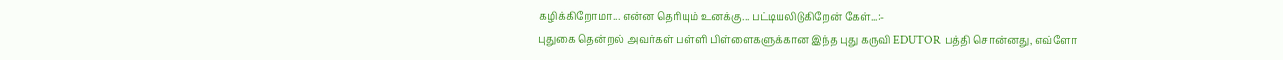கழிக்கிறோமா... என்ன தெரியும் உனக்கு... பட்டியலிடுகிறேன் கேள்...:-
புதுகை தென்றல் அவர்கள் பள்ளி பிள்ளைகளுக்கான இந்த புது கருவி EDUTOR பத்தி சொன்னது, எவ்ளோ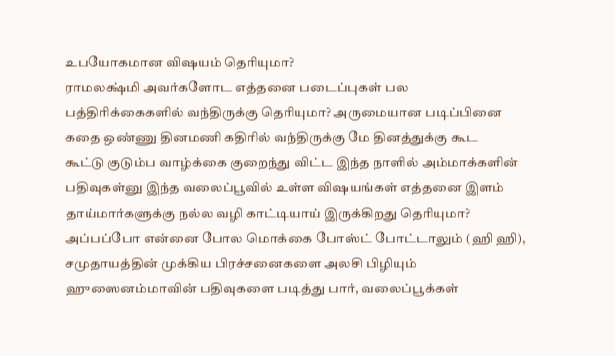உபயோகமான விஷயம் தெரியுமா?
ராமலக்ஷ்மி அவர்களோட எத்தனை படைப்புகள் பல பத்திரிக்கைகளில் வந்திருக்கு தெரியுமா? அருமையான படிப்பினை கதை ஒண்ணு தினமணி கதிரில் வந்திருக்கு மே தினத்துக்கு கூட
கூட்டு குடும்ப வாழ்க்கை குறைந்து விட்ட இந்த நாளில் அம்மாக்களின் பதிவுகள்னு இந்த வலைப்பூவில் உள்ள விஷயங்கள் எத்தனை இளம் தாய்மார்களுக்கு நல்ல வழி காட்டியாய் இருக்கிறது தெரியுமா?
அப்பப்போ என்னை போல மொக்கை போஸ்ட் போட்டாலும் (ஹி ஹி), சமுதாயத்தின் முக்கிய பிரச்சனைகளை அலசி பிழியும் ஹுஸைனம்மாவின் பதிவுகளை படித்து பார், வலைப்பூக்கள்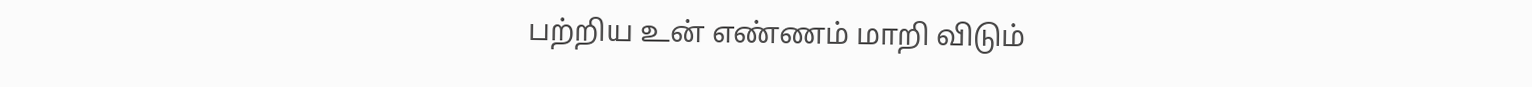பற்றிய உன் எண்ணம் மாறி விடும்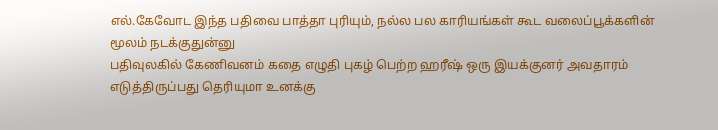எல்.கேவோட இந்த பதிவை பாத்தா புரியும், நல்ல பல காரியங்கள் கூட வலைப்பூக்களின் மூலம் நடக்குதுன்னு
பதிவுலகில் கேணிவனம் கதை எழுதி புகழ் பெற்ற ஹரீஷ் ஒரு இயக்குனர் அவதாரம் எடுத்திருப்பது தெரியுமா உனக்கு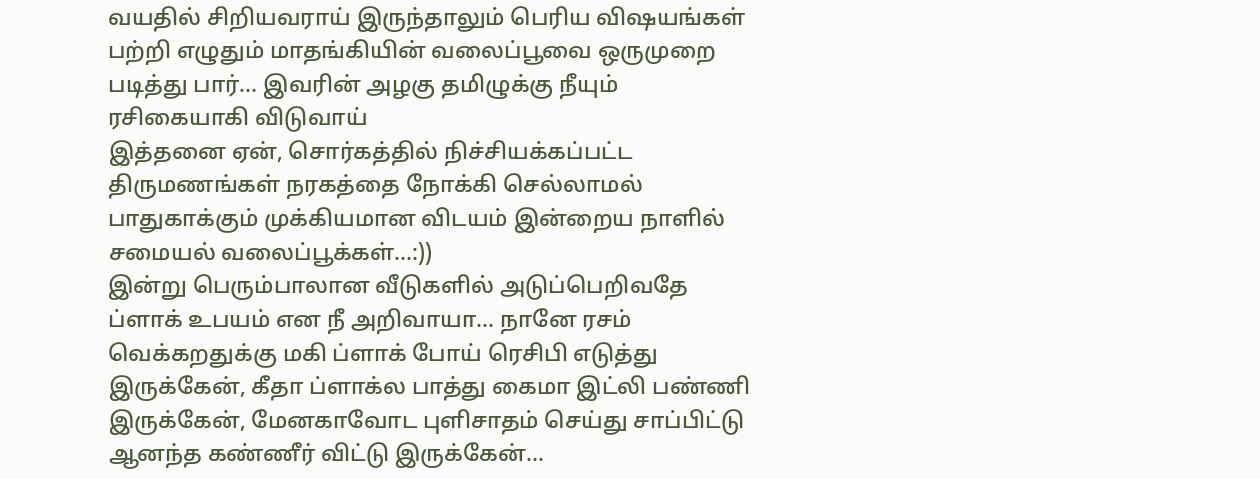வயதில் சிறியவராய் இருந்தாலும் பெரிய விஷயங்கள் பற்றி எழுதும் மாதங்கியின் வலைப்பூவை ஒருமுறை படித்து பார்... இவரின் அழகு தமிழுக்கு நீயும் ரசிகையாகி விடுவாய்
இத்தனை ஏன், சொர்கத்தில் நிச்சியக்கப்பட்ட திருமணங்கள் நரகத்தை நோக்கி செல்லாமல் பாதுகாக்கும் முக்கியமான விடயம் இன்றைய நாளில் சமையல் வலைப்பூக்கள்...:))
இன்று பெரும்பாலான வீடுகளில் அடுப்பெறிவதே ப்ளாக் உபயம் என நீ அறிவாயா... நானே ரசம் வெக்கறதுக்கு மகி ப்ளாக் போய் ரெசிபி எடுத்து இருக்கேன், கீதா ப்ளாக்ல பாத்து கைமா இட்லி பண்ணி இருக்கேன், மேனகாவோட புளிசாதம் செய்து சாப்பிட்டு ஆனந்த கண்ணீர் விட்டு இருக்கேன்...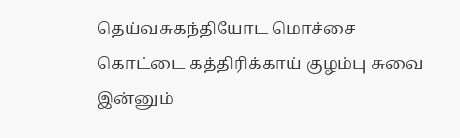தெய்வசுகந்தியோட மொச்சை கொட்டை கத்திரிக்காய் குழம்பு சுவை இன்னும்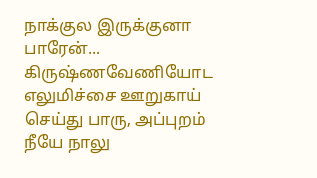நாக்குல இருக்குனா பாரேன்... கிருஷ்ணவேணியோட எலுமிச்சை ஊறுகாய் செய்து பாரு, அப்புறம் நீயே நாலு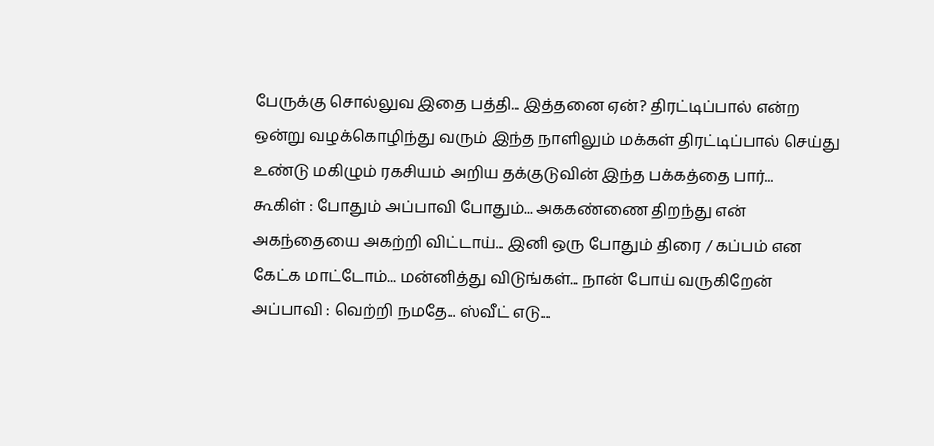பேருக்கு சொல்லுவ இதை பத்தி... இத்தனை ஏன்? திரட்டிப்பால் என்ற ஒன்று வழக்கொழிந்து வரும் இந்த நாளிலும் மக்கள் திரட்டிப்பால் செய்து உண்டு மகிழும் ரகசியம் அறிய தக்குடுவின் இந்த பக்கத்தை பார்...
கூகிள் : போதும் அப்பாவி போதும்... அககண்ணை திறந்து என் அகந்தையை அகற்றி விட்டாய்... இனி ஒரு போதும் திரை / கப்பம் என கேட்க மாட்டோம்... மன்னித்து விடுங்கள்... நான் போய் வருகிறேன்
அப்பாவி : வெற்றி நமதே... ஸ்வீட் எடு....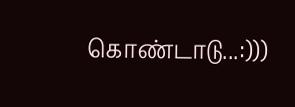கொண்டாடு...:)))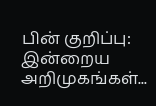பின் குறிப்பு:
இன்றைய அறிமுகங்கள்...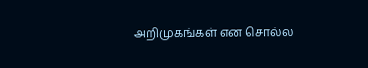அறிமுகங்கள் என சொல்ல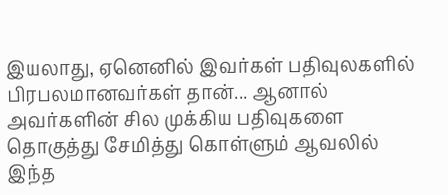இயலாது, ஏனெனில் இவர்கள் பதிவுலகளில் பிரபலமானவர்கள் தான்... ஆனால் அவர்களின் சில முக்கிய பதிவுகளை தொகுத்து சேமித்து கொள்ளும் ஆவலில் இந்த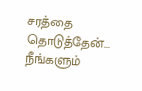சரத்தை தொடுத்தேன்... நீங்களும்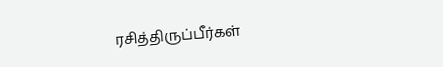ரசித்திருப்பீர்கள்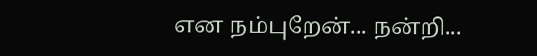என நம்புறேன்... நன்றி...